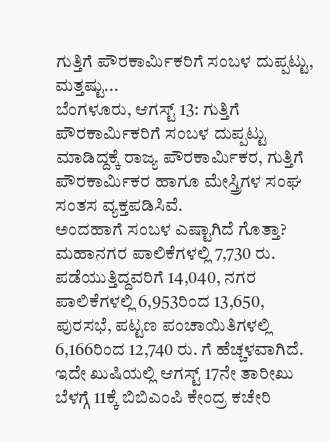ಗುತ್ತಿಗೆ ಪೌರಕಾರ್ಮಿಕರಿಗೆ ಸಂಬಳ ದುಪ್ಪಟ್ಟು, ಮತ್ತಷ್ಟು...
ಬೆಂಗಳೂರು, ಆಗಸ್ಟ್ 13: ಗುತ್ತಿಗೆ ಪೌರಕಾರ್ಮಿಕರಿಗೆ ಸಂಬಳ ದುಪ್ಪಟ್ಟು ಮಾಡಿದ್ದಕ್ಕೆ ರಾಜ್ಯ ಪೌರಕಾರ್ಮಿಕರ, ಗುತ್ತಿಗೆ ಪೌರಕಾರ್ಮಿಕರ ಹಾಗೂ ಮೇಸ್ತ್ರಿಗಳ ಸಂಘ ಸಂತಸ ವ್ಯಕ್ತಪಡಿಸಿವೆ.
ಅಂದಹಾಗೆ ಸಂಬಳ ಎಷ್ಟಾಗಿದೆ ಗೊತ್ತಾ? ಮಹಾನಗರ ಪಾಲಿಕೆಗಳಲ್ಲಿ 7,730 ರು. ಪಡೆಯುತ್ತಿದ್ದವರಿಗೆ 14,040, ನಗರ ಪಾಲಿಕೆಗಳಲ್ಲಿ 6,953ರಿಂದ 13,650, ಪುರಸಭೆ, ಪಟ್ಟಣ ಪಂಚಾಯಿತಿಗಳಲ್ಲಿ 6,166ರಿಂದ 12,740 ರು. ಗೆ ಹೆಚ್ಚಳವಾಗಿದೆ.
ಇದೇ ಖುಷಿಯಲ್ಲಿ ಆಗಸ್ಟ್ 17ನೇ ತಾರೀಖು ಬೆಳಗ್ಗೆ 11ಕ್ಕೆ ಬಿಬಿಎಂಪಿ ಕೇಂದ್ರ ಕಚೇರಿ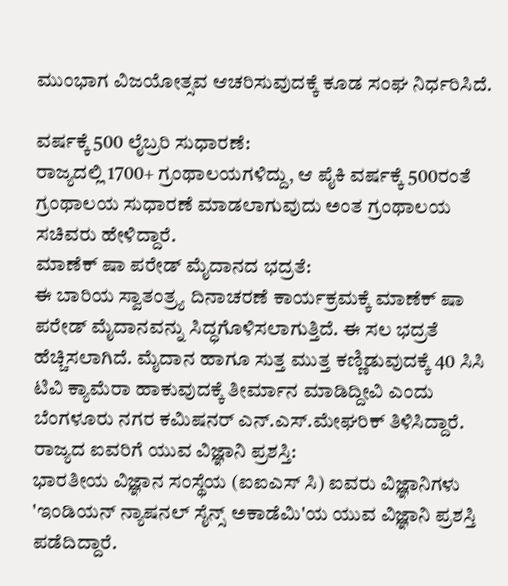ಮುಂಭಾಗ ವಿಜಯೋತ್ಸವ ಆಚರಿಸುವುದಕ್ಕೆ ಕೂಡ ಸಂಘ ನಿರ್ಧರಿಸಿದೆ.

ವರ್ಷಕ್ಕೆ 500 ಲೈಬ್ರರಿ ಸುಧಾರಣೆ:
ರಾಜ್ಯದಲ್ಲಿ 1700+ ಗ್ರಂಥಾಲಯಗಳಿದ್ದು, ಆ ಪೈಕಿ ವರ್ಷಕ್ಕೆ 500ರಂತೆ ಗ್ರಂಥಾಲಯ ಸುಧಾರಣೆ ಮಾಡಲಾಗುವುದು ಅಂತ ಗ್ರಂಥಾಲಯ ಸಚಿವರು ಹೇಳಿದ್ದಾರೆ.
ಮಾಣೆಕ್ ಷಾ ಪರೇಡ್ ಮೈದಾನದ ಭದ್ರತೆ:
ಈ ಬಾರಿಯ ಸ್ವಾತಂತ್ರ್ಯ ದಿನಾಚರಣೆ ಕಾರ್ಯಕ್ರಮಕ್ಕೆ ಮಾಣೆಕ್ ಷಾ ಪರೇಡ್ ಮೈದಾನವನ್ನು ಸಿದ್ಧಗೊಳಿಸಲಾಗುತ್ತಿದೆ. ಈ ಸಲ ಭದ್ರತೆ ಹೆಚ್ಚಿಸಲಾಗಿದೆ. ಮೈದಾನ ಹಾಗೂ ಸುತ್ತ ಮುತ್ತ ಕಣ್ಣಿಡುವುದಕ್ಕೆ 40 ಸಿಸಿ ಟಿವಿ ಕ್ಯಾಮೆರಾ ಹಾಕುವುದಕ್ಕೆ ತೀರ್ಮಾನ ಮಾಡಿದ್ದೀವಿ ಎಂದು ಬೆಂಗಳೂರು ನಗರ ಕಮಿಷನರ್ ಎನ್.ಎಸ್.ಮೇಘರಿಕ್ ತಿಳಿಸಿದ್ದಾರೆ.
ರಾಜ್ಯದ ಐವರಿಗೆ ಯುವ ವಿಜ್ಞಾನಿ ಪ್ರಶಸ್ತಿ:
ಭಾರತೀಯ ವಿಜ್ಞಾನ ಸಂಸ್ಥೆಯ (ಐಐಎಸ್ ಸಿ) ಐವರು ವಿಜ್ಞಾನಿಗಳು 'ಇಂಡಿಯನ್ ನ್ಯಾಷನಲ್ ಸೈನ್ಸ್ ಅಕಾಡೆಮಿ'ಯ ಯುವ ವಿಜ್ಞಾನಿ ಪ್ರಶಸ್ತಿ ಪಡೆದಿದ್ದಾರೆ.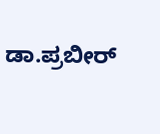ಡಾ.ಪ್ರಬೀರ್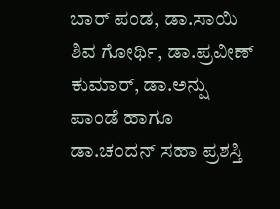ಬಾರ್ ಪಂಡ, ಡಾ.ಸಾಯಿ ಶಿವ ಗೋರ್ಥಿ, ಡಾ.ಪ್ರವೀಣ್ ಕುಮಾರ್, ಡಾ.ಅನ್ಷು ಪಾಂಡೆ ಹಾಗೂ ಡಾ.ಚಂದನ್ ಸಹಾ ಪ್ರಶಸ್ತಿ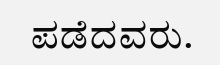ಪಡೆದವರು.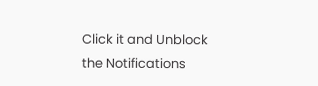Click it and Unblock the Notifications